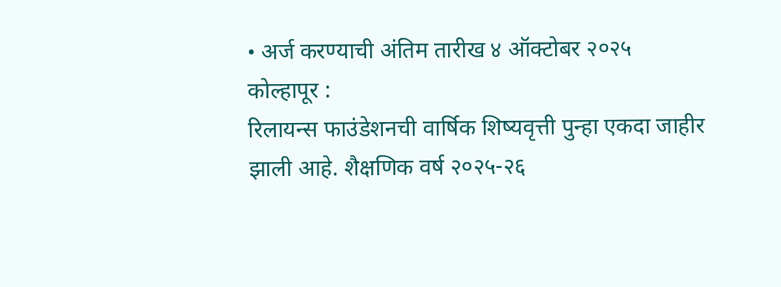• अर्ज करण्याची अंतिम तारीख ४ ऑक्टोबर २०२५
कोल्हापूर :
रिलायन्स फाउंडेशनची वार्षिक शिष्यवृत्ती पुन्हा एकदा जाहीर झाली आहे. शैक्षणिक वर्ष २०२५-२६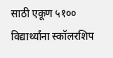साठी एकूण ५१०० विद्यार्थ्यांना स्कॉलरशिप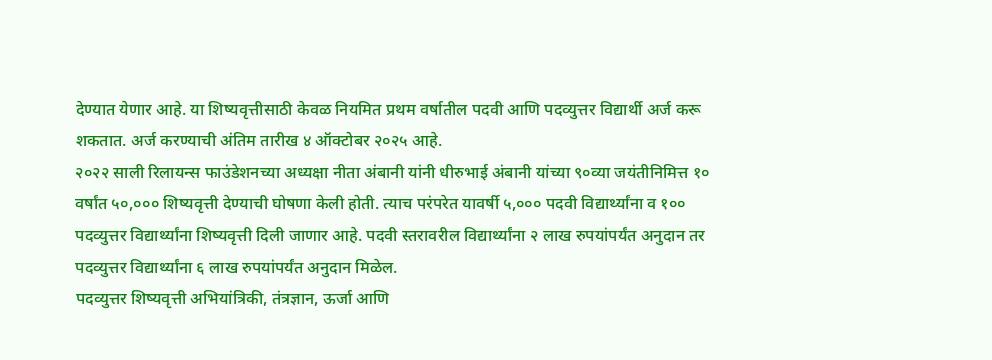देण्यात येणार आहे. या शिष्यवृत्तीसाठी केवळ नियमित प्रथम वर्षातील पदवी आणि पदव्युत्तर विद्यार्थी अर्ज करू शकतात. अर्ज करण्याची अंतिम तारीख ४ ऑक्टोबर २०२५ आहे.
२०२२ साली रिलायन्स फाउंडेशनच्या अध्यक्षा नीता अंबानी यांनी धीरुभाई अंबानी यांच्या ९०व्या जयंतीनिमित्त १० वर्षांत ५०,००० शिष्यवृत्ती देण्याची घोषणा केली होती. त्याच परंपरेत यावर्षी ५,००० पदवी विद्यार्थ्यांना व १०० पदव्युत्तर विद्यार्थ्यांना शिष्यवृत्ती दिली जाणार आहे. पदवी स्तरावरील विद्यार्थ्यांना २ लाख रुपयांपर्यंत अनुदान तर पदव्युत्तर विद्यार्थ्यांना ६ लाख रुपयांपर्यंत अनुदान मिळेल.
पदव्युत्तर शिष्यवृत्ती अभियांत्रिकी, तंत्रज्ञान, ऊर्जा आणि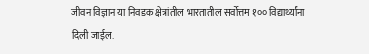जीवन विज्ञान या निवडक क्षेत्रांतील भारतातील सर्वोत्तम १०० विद्यार्थ्यांना दिली जाईल.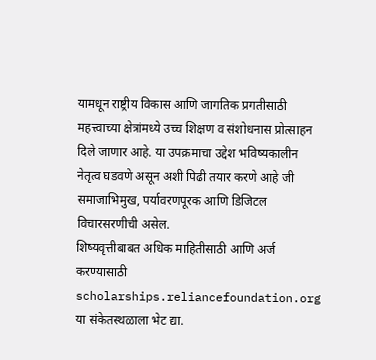यामधून राष्ट्रीय विकास आणि जागतिक प्रगतीसाठी महत्त्वाच्या क्षेत्रांमध्ये उच्च शिक्षण व संशोधनास प्रोत्साहन दिले जाणार आहे. या उपक्रमाचा उद्देश भविष्यकालीन नेतृत्व घडवणे असून अशी पिढी तयार करणे आहे जी समाजाभिमुख, पर्यावरणपूरक आणि डिजिटल विचारसरणीची असेल.
शिष्यवृत्तीबाबत अधिक माहितीसाठी आणि अर्ज करण्यासाठी scholarships.reliancefoundation.org या संकेतस्थळाला भेट द्या.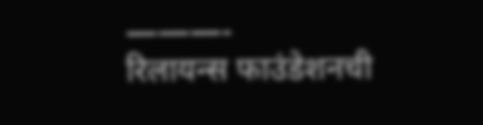———-
रिलायन्स फाउंडेशनची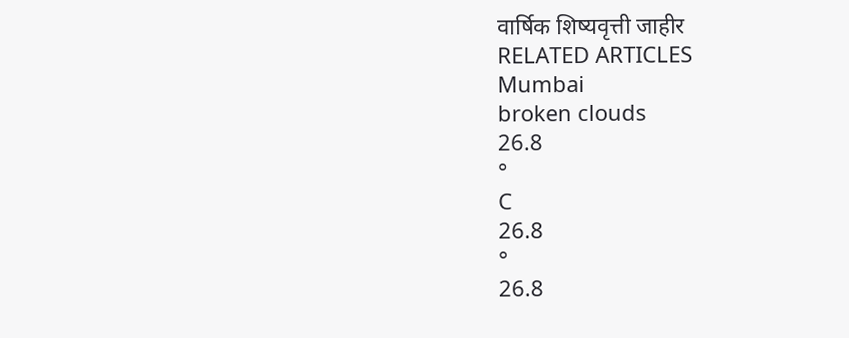वार्षिक शिष्यवृत्ती जाहीर
RELATED ARTICLES
Mumbai
broken clouds
26.8
°
C
26.8
°
26.8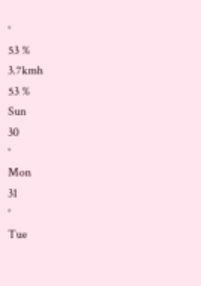°
53 %
3.7kmh
53 %
Sun
30
°
Mon
31
°
Tue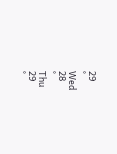29
°
Wed
28
°
Thu
29
°